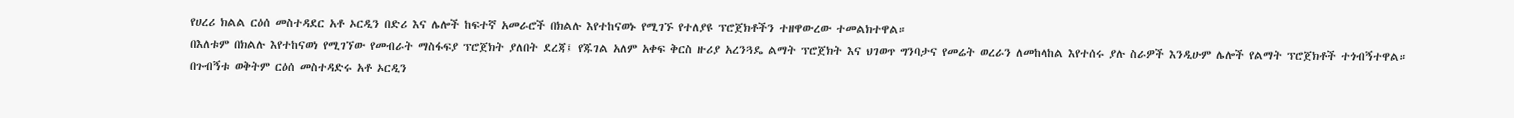የሀረሪ ክልል ርዕሰ መስተዳደር አቶ ኦርዲን በድሪ እና ሌሎች ከፍተኛ አመራሮች በክልሉ እየተከናወኑ የሚገኙ የተለያዩ ፕሮጀክቶችን ተዘዋውረው ተመልክተዋል።
በእለቱም በክልሉ እየተከናወነ የሚገኘው የመብራት ማስፋፍያ ፕሮጀክት ያለበት ደረጃ፤ የጁገል አለም አቀፍ ቅርስ ዙሪያ አረንጓዴ ልማት ፕሮጀክት እና ህገወጥ ግንባታና የመሬት ወረራን ለመከላከል እየተሰሩ ያሉ ስራዎች እንዲሁም ሌሎች የልማት ፕሮጀክቶች ተጎብኝተዋል።
በጉብኝቱ ወቅትም ርዕሰ መስተዳድሩ አቶ ኦርዲን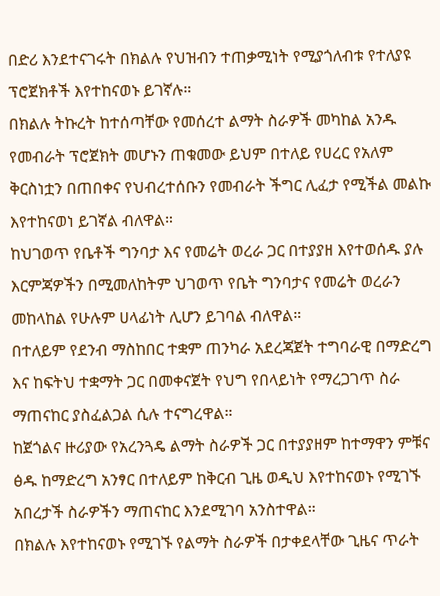በድሪ እንደተናገሩት በክልሉ የህዝብን ተጠቃሚነት የሚያጎለብቱ የተለያዩ ፕሮጀክቶች እየተከናወኑ ይገኛሉ።
በክልሉ ትኩረት ከተሰጣቸው የመሰረተ ልማት ስራዎች መካከል አንዱ የመብራት ፕሮጀክት መሆኑን ጠቁመው ይህም በተለይ የሀረር የአለም ቅርስነቷን በጠበቀና የህብረተሰቡን የመብራት ችግር ሊፈታ የሚችል መልኩ እየተከናወነ ይገኛል ብለዋል።
ከህገወጥ የቤቶች ግንባታ እና የመሬት ወረራ ጋር በተያያዘ እየተወሰዱ ያሉ እርምጃዎችን በሚመለከትም ህገወጥ የቤት ግንባታና የመሬት ወረራን መከላከል የሁሉም ሀላፊነት ሊሆን ይገባል ብለዋል።
በተለይም የደንብ ማስከበር ተቋም ጠንካራ አደረጃጀት ተግባራዊ በማድረግ እና ከፍትህ ተቋማት ጋር በመቀናጀት የህግ የበላይነት የማረጋገጥ ስራ ማጠናከር ያስፈልጋል ሲሉ ተናግረዋል።
ከጀጎልና ዙሪያው የአረንጓዴ ልማት ስራዎች ጋር በተያያዘም ከተማዋን ምቹና ፅዱ ከማድረግ አንፃር በተለይም ከቅርብ ጊዜ ወዲህ እየተከናወኑ የሚገኙ አበረታች ስራዎችን ማጠናከር እንደሚገባ አንስተዋል።
በክልሉ እየተከናወኑ የሚገኙ የልማት ስራዎች በታቀደላቸው ጊዜና ጥራት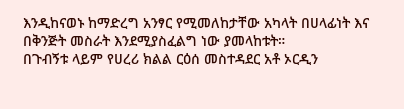እንዲከናወኑ ከማድረግ አንፃር የሚመለከታቸው አካላት በሀላፊነት እና በቅንጅት መስራት እንደሚያስፈልግ ነው ያመላከቱት።
በጉብኝቱ ላይም የሀረሪ ክልል ርዕሰ መስተዳደር አቶ ኦርዲን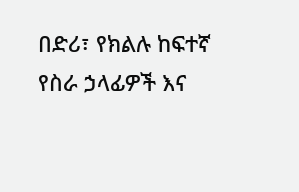በድሪ፣ የክልሉ ከፍተኛ የስራ ኃላፊዎች እና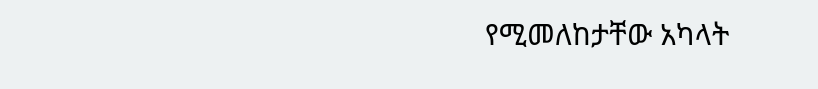የሚመለከታቸው አካላት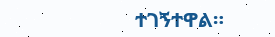ተገኝተዋል።